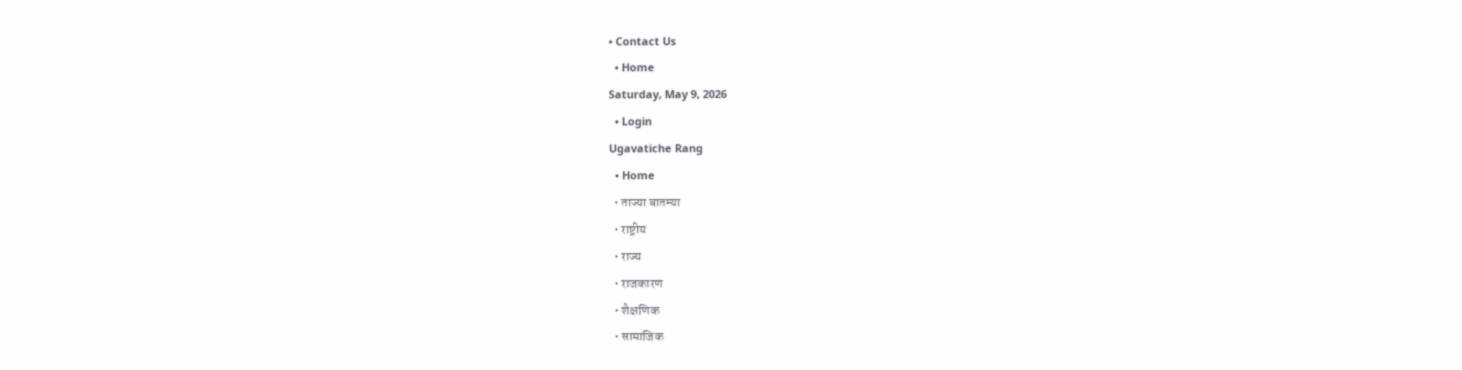• Contact Us
  • Home
Saturday, May 9, 2026
  • Login
Ugavatiche Rang
  • Home
  • ताज्या बातम्या
  • राष्ट्रीय
  • राज्य
  • राजकारण
  • शैक्षणिक
  • सामाजिक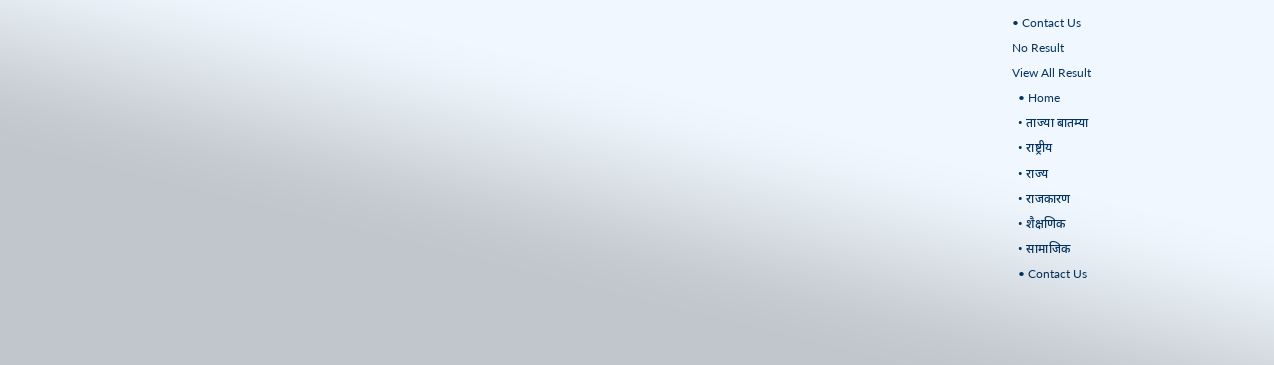• Contact Us
No Result
View All Result
  • Home
  • ताज्या बातम्या
  • राष्ट्रीय
  • राज्य
  • राजकारण
  • शैक्षणिक
  • सामाजिक
  • Contact Us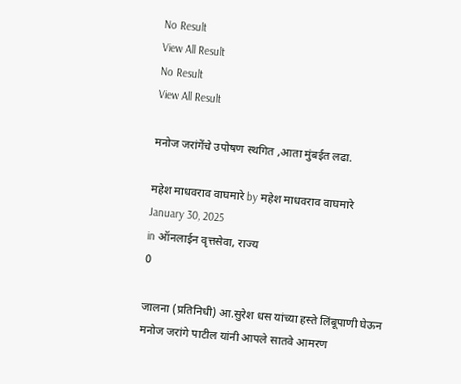No Result
View All Result
No Result
View All Result

मनोज जरांगेंचे उपोषण स्थगित ,आता मुंबईत लढा.

महेश माधवराव वाघमारे by महेश माधवराव वाघमारे
January 30, 2025
in ऑनलाईन वृत्तसेवा, राज्य
0

जालना (प्रतिनिधी) आ.सुरेश धस यांच्या हस्ते लिंबूपाणी घेऊन मनोज जरांगे पाटील यांनी आपले सातवे आमरण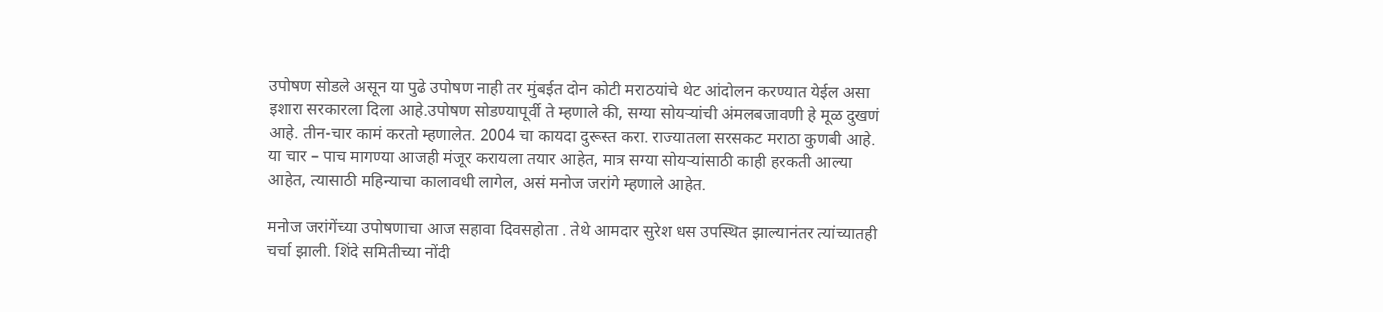उपोषण सोडले असून या पुढे उपोषण नाही तर मुंबईत दोन कोटी मराठयांचे थेट आंदोलन करण्यात येईल असा इशारा सरकारला दिला आहे.उपोषण सोडण्यापूर्वी ते म्हणाले की, सग्या सोयऱ्यांची अंमलबजावणी हे मूळ दुखणं आहे. तीन-चार कामं करतो म्हणालेत. 2004 चा कायदा दुरूस्त करा. राज्यातला सरसकट मराठा कुणबी आहे. या चार – पाच मागण्या आजही मंजूर करायला तयार आहेत, मात्र सग्या सोयऱ्यांसाठी काही हरकती आल्या आहेत, त्यासाठी महिन्याचा कालावधी लागेल, असं मनोज जरांगे म्हणाले आहेत.

मनोज जरांगेंच्या उपोषणाचा आज सहावा दिवसहोता . तेथे आमदार सुरेश धस उपस्थित झाल्यानंतर त्यांच्यातही चर्चा झाली. शिंदे समितीच्या नोंदी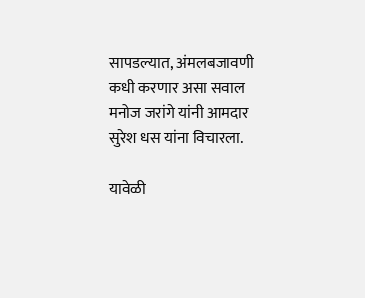सापडल्यात, अंमलबजावणी कधी करणार असा सवाल मनोज जरांगे यांनी आमदार सुरेश धस यांना विचारला.

यावेळी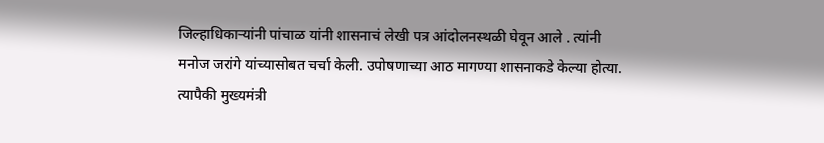जिल्हाधिकाऱ्यांनी पांचाळ यांनी शासनाचं लेखी पत्र आंदोलनस्थळी घेवून आले . त्यांनी मनोज जरांगे यांच्यासोबत चर्चा केली. उपोषणाच्या आठ मागण्या शासनाकडे केल्या होत्या. त्यापैकी मुख्यमंत्री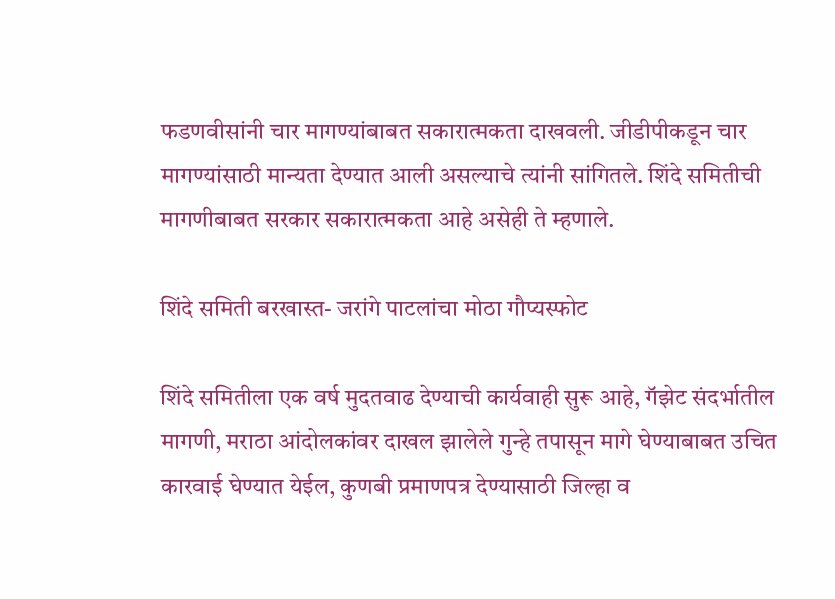फडणवीसांनी चार मागण्यांबाबत सकारात्मकता दाखवली. जीडीपीकडून चार मागण्यांसाठी मान्यता देण्यात आली असल्याचे त्यांनी सांगितले. शिंदे समितीची मागणीबाबत सरकार सकारात्मकता आहे असेही ते म्हणाले.

शिंदे समिती बरखास्त- जरांगे पाटलांचा मोठा गौप्यस्फोट

शिंदे समितीला एक वर्ष मुदतवाढ देण्याची कार्यवाही सुरू आहे, गॅझेट संदर्भातील मागणी, मराठा आंदोलकांवर दाखल झालेले गुन्हे तपासून मागे घेण्याबाबत उचित कारवाई घेण्यात येईल, कुणबी प्रमाणपत्र देण्यासाठी जिल्हा व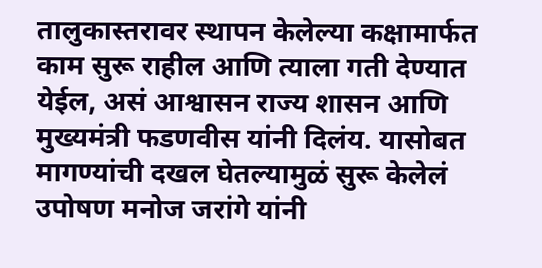तालुकास्तरावर स्थापन केलेल्या कक्षामार्फत काम सुरू राहील आणि त्याला गती देण्यात येईल, असं आश्वासन राज्य शासन आणि मुख्यमंत्री फडणवीस यांनी दिलंय. यासोबत मागण्यांची दखल घेतल्यामुळं सुरू केलेलं उपोषण मनोज जरांगे यांनी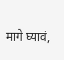मागे घ्यावं,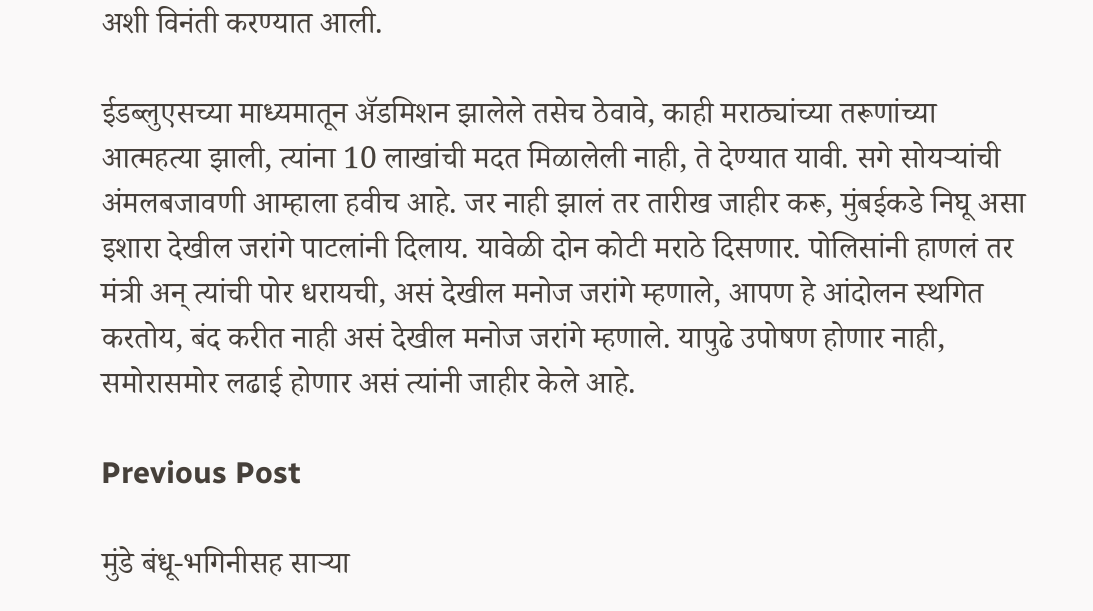अशी विनंती करण्यात आली.

ईडब्लुएसच्या माध्यमातून ॲडमिशन झालेले तसेच ठेवावे, काही मराठ्यांच्या तरूणांच्या आत्महत्या झाली, त्यांना 10 लाखांची मदत मिळालेली नाही, ते देण्यात यावी. सगे सोयऱ्यांची अंमलबजावणी आम्हाला हवीच आहे. जर नाही झालं तर तारीख जाहीर करू, मुंबईकडे निघू असा इशारा देखील जरांगे पाटलांनी दिलाय. यावेळी दोन कोटी मराठे दिसणार. पोलिसांनी हाणलं तर मंत्री अन् त्यांची पोर धरायची, असं देखील मनोज जरांगे म्हणाले, आपण हे आंदोलन स्थगित करतोय, बंद करीत नाही असं देखील मनोज जरांगे म्हणाले. यापुढे उपोषण होणार नाही, समोरासमोर लढाई होणार असं त्यांनी जाहीर केले आहे.

Previous Post

मुंडे बंधू-भगिनीसह साऱ्या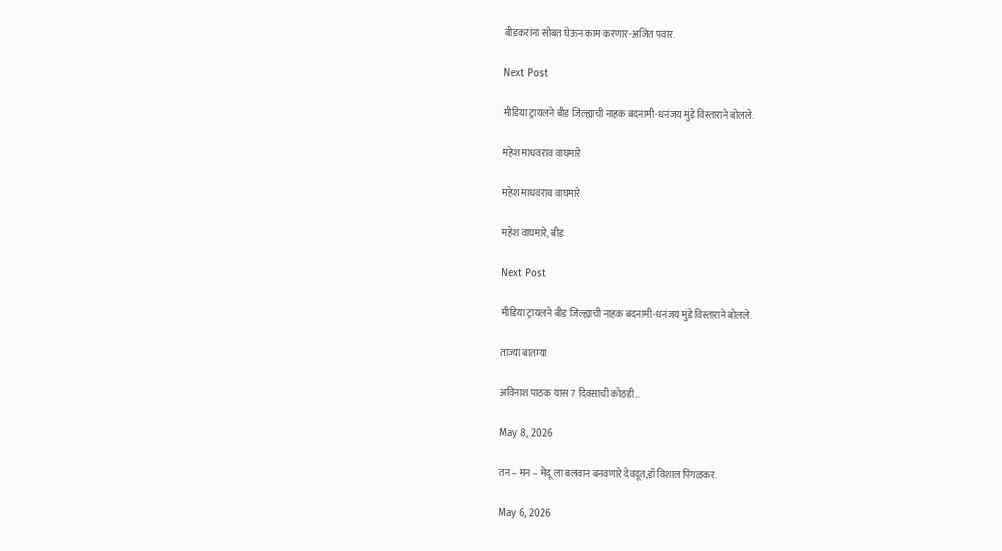बीडकरांना सोबत घेऊन काम करणार-अजित पवार.

Next Post

मीडिया ट्रायलने बीड जिल्ह्याची नाहक बदनामी-धनंजय मुंडे विस्ताराने बोलले.

महेश माधवराव वाघमारे

महेश माधवराव वाघमारे

महेश वाघमारे, बीड

Next Post

मीडिया ट्रायलने बीड जिल्ह्याची नाहक बदनामी-धनंजय मुंडे विस्ताराने बोलले.

ताज्या बातम्या

अविनाश पाठक यास 7 दिवसाची कोठडी…

May 8, 2026

तन – मन – मेंदू ला बलवान बनवणारे देवदूत,डॉ विशाल पिंगळकर.

May 6, 2026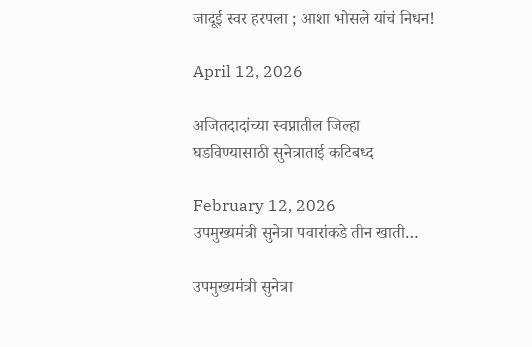जादूई स्वर हरपला ; आशा भोसले यांचं निधन!

April 12, 2026

अजितदादांच्या स्वप्नातील जिल्हा घडविण्यासाठी सुनेत्राताई कटिबध्द

February 12, 2026
उपमुख्यमंत्री सुनेत्रा पवारांकडे तीन खाती…

उपमुख्यमंत्री सुनेत्रा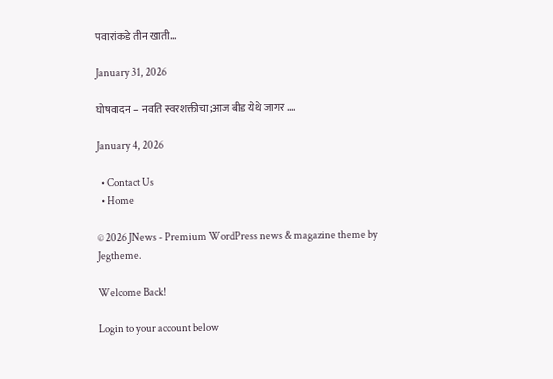पवारांकडे तीन खाती…

January 31, 2026

घोषवादन – नवति स्वरशक्तीचा;आज बीड येथे जागर ….

January 4, 2026

  • Contact Us
  • Home

© 2026 JNews - Premium WordPress news & magazine theme by Jegtheme.

Welcome Back!

Login to your account below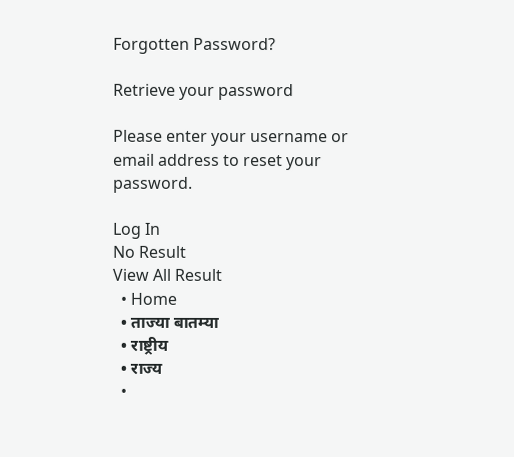Forgotten Password?

Retrieve your password

Please enter your username or email address to reset your password.

Log In
No Result
View All Result
  • Home
  • ताज्या बातम्या
  • राष्ट्रीय
  • राज्य
  •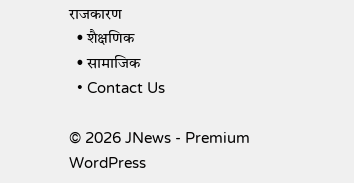राजकारण
  • शैक्षणिक
  • सामाजिक
  • Contact Us

© 2026 JNews - Premium WordPress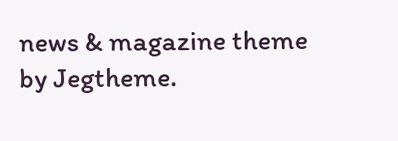news & magazine theme by Jegtheme.